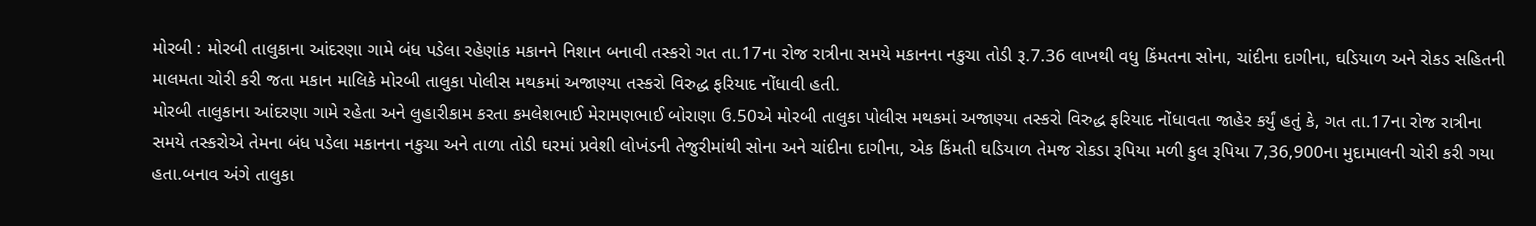મોરબી : મોરબી તાલુકાના આંદરણા ગામે બંધ પડેલા રહેણાંક મકાનને નિશાન બનાવી તસ્કરો ગત તા.17ના રોજ રાત્રીના સમયે મકાનના નકુચા તોડી રૂ.7.36 લાખથી વધુ કિંમતના સોના, ચાંદીના દાગીના, ઘડિયાળ અને રોકડ સહિતની માલમતા ચોરી કરી જતા મકાન માલિકે મોરબી તાલુકા પોલીસ મથકમાં અજાણ્યા તસ્કરો વિરુદ્ધ ફરિયાદ નોંધાવી હતી.
મોરબી તાલુકાના આંદરણા ગામે રહેતા અને લુહારીકામ કરતા કમલેશભાઈ મેરામણભાઈ બોરાણા ઉ.50એ મોરબી તાલુકા પોલીસ મથકમાં અજાણ્યા તસ્કરો વિરુદ્ધ ફરિયાદ નોંધાવતા જાહેર કર્યું હતું કે, ગત તા.17ના રોજ રાત્રીના સમયે તસ્કરોએ તેમના બંધ પડેલા મકાનના નકુચા અને તાળા તોડી ઘરમાં પ્રવેશી લોખંડની તેજુરીમાંથી સોના અને ચાંદીના દાગીના, એક કિંમતી ઘડિયાળ તેમજ રોકડા રૂપિયા મળી કુલ રૂપિયા 7,36,900ના મુદામાલની ચોરી કરી ગયા હતા.બનાવ અંગે તાલુકા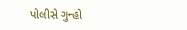પોલીસે ગુન્હો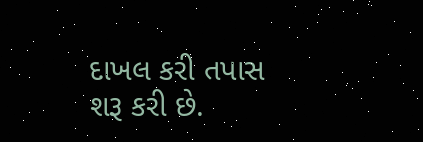દાખલ કરી તપાસ શરૂ કરી છે.